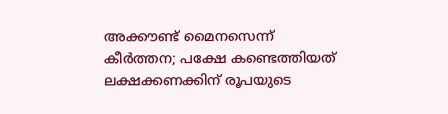അക്കൗണ്ട് മൈനസെന്ന് കീർത്തന; പക്ഷേ കണ്ടെത്തിയത് ലക്ഷക്കണക്കിന് രൂപയുടെ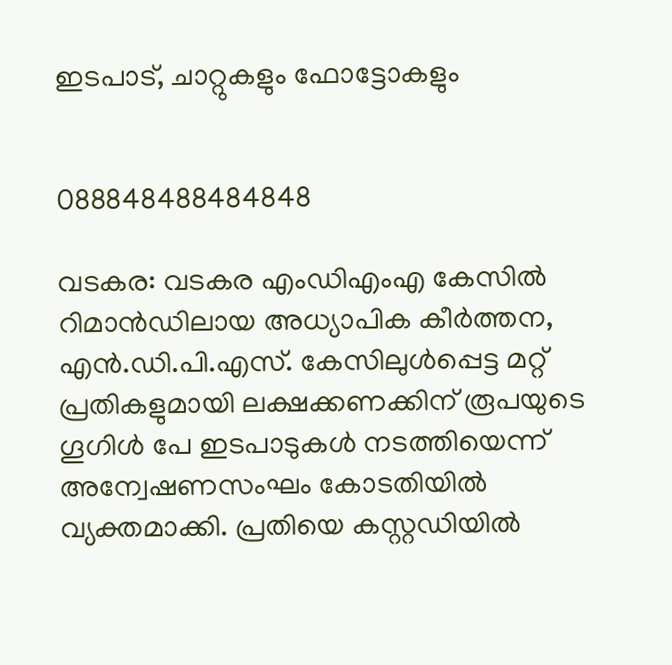ഇടപാട്, ചാറ്റുകളും ഫോട്ടോകളും


088848488484848

വടകര: വടകര എംഡിഎംഎ കേസിൽ റിമാൻഡിലായ അധ്യാപിക കീർത്തന, എൻ.ഡി.പി.എസ്. കേസിലുൾപ്പെട്ട മറ്റ് പ്രതികളുമായി ലക്ഷക്കണക്കിന് രൂപയുടെ ഗൂഗിൾ പേ ഇടപാടുകൾ നടത്തിയെന്ന് അന്വേഷണസംഘം കോടതിയിൽ വ്യക്തമാക്കി. പ്രതിയെ കസ്റ്റഡിയിൽ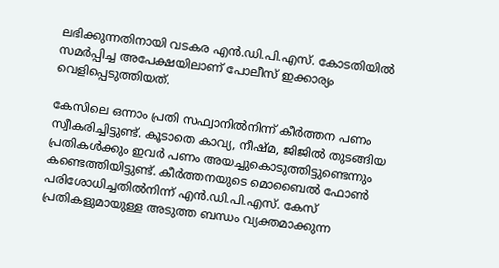ലഭിക്കുന്നതിനായി വടകര എൻ.ഡി.പി.എസ്. കോടതിയിൽ സമർപ്പിച്ച അപേക്ഷയിലാണ് പോലീസ് ഇക്കാര്യം വെളിപ്പെടുത്തിയത്.

കേസിലെ ഒന്നാം പ്രതി സഫ്വാനിൽനിന്ന് കീർത്തന പണം സ്വീകരിച്ചിട്ടുണ്ട്. കൂടാതെ കാവ്യ, നീഷ്മ, ജിജിൽ തുടങ്ങിയ പ്രതികൾക്കും ഇവർ പണം അയച്ചുകൊടുത്തിട്ടുണ്ടെന്നും കണ്ടെത്തിയിട്ടുണ്ട്. കീർത്തനയുടെ മൊബൈൽ ഫോൺ പരിശോധിച്ചതിൽനിന്ന് എൻ.ഡി.പി.എസ്. കേസ് പ്രതികളുമായുള്ള അടുത്ത ബന്ധം വ്യക്തമാക്കുന്ന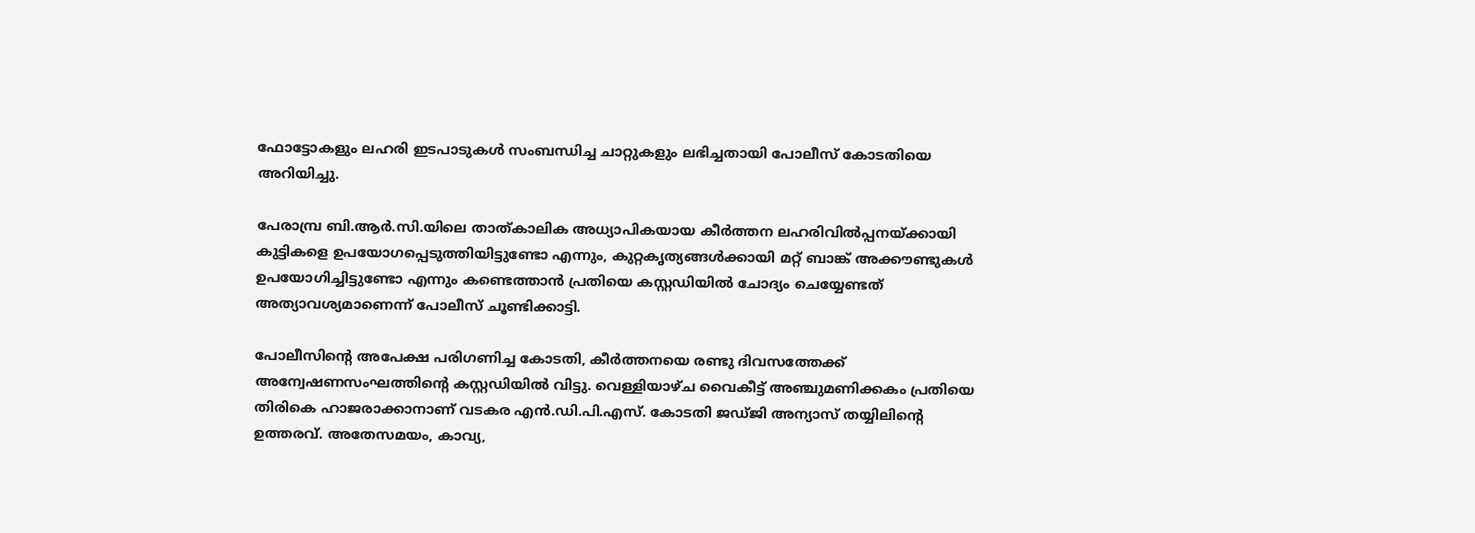ഫോട്ടോകളും ലഹരി ഇടപാടുകൾ സംബന്ധിച്ച ചാറ്റുകളും ലഭിച്ചതായി പോലീസ് കോടതിയെ അറിയിച്ചു.

പേരാമ്പ്ര ബി.ആർ.സി.യിലെ താത്കാലിക അധ്യാപികയായ കീർത്തന ലഹരിവിൽപ്പനയ്ക്കായി കുട്ടികളെ ഉപയോഗപ്പെടുത്തിയിട്ടുണ്ടോ എന്നും, കുറ്റകൃത്യങ്ങൾക്കായി മറ്റ് ബാങ്ക് അക്കൗണ്ടുകൾ ഉപയോഗിച്ചിട്ടുണ്ടോ എന്നും കണ്ടെത്താൻ പ്രതിയെ കസ്റ്റഡിയിൽ ചോദ്യം ചെയ്യേണ്ടത് അത്യാവശ്യമാണെന്ന് പോലീസ് ചൂണ്ടിക്കാട്ടി.

പോലീസിന്റെ അപേക്ഷ പരിഗണിച്ച കോടതി, കീർത്തനയെ രണ്ടു ദിവസത്തേക്ക് അന്വേഷണസംഘത്തിന്റെ കസ്റ്റഡിയിൽ വിട്ടു. വെള്ളിയാഴ്ച വൈകീട്ട് അഞ്ചുമണിക്കകം പ്രതിയെ തിരികെ ഹാജരാക്കാനാണ് വടകര എൻ.ഡി.പി.എസ്. കോടതി ജഡ്ജി അന്യാസ് തയ്യിലിന്റെ ഉത്തരവ്. അതേസമയം, കാവ്യ,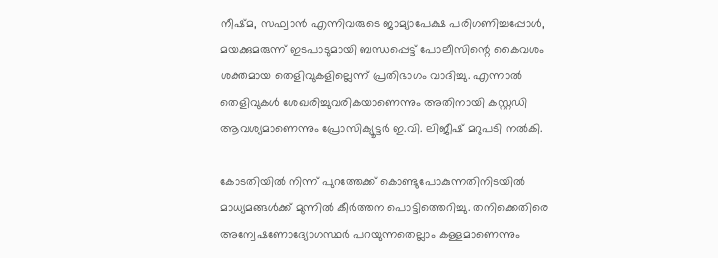നീഷ്മ, സഫ്വാൻ എന്നിവരുടെ ജാമ്യാപേക്ഷ പരിഗണിച്ചപ്പോൾ, മയക്കുമരുന്ന് ഇടപാടുമായി ബന്ധപ്പെട്ട് പോലീസിന്റെ കൈവശം ശക്തമായ തെളിവുകളില്ലെന്ന് പ്രതിഭാഗം വാദിച്ചു. എന്നാൽ തെളിവുകൾ ശേഖരിച്ചുവരികയാണെന്നും അതിനായി കസ്റ്റഡി ആവശ്യമാണെന്നും പ്രോസിക്യൂട്ടർ ഇ.വി. ലിജീഷ് മറുപടി നൽകി.

കോടതിയിൽ നിന്ന് പുറത്തേക്ക് കൊണ്ടുപോകുന്നതിനിടയിൽ മാധ്യമങ്ങൾക്ക് മുന്നിൽ കീർത്തന പൊട്ടിത്തെറിച്ചു. തനിക്കെതിരെ അന്വേഷണോദ്യോഗസ്ഥർ പറയുന്നതെല്ലാം കള്ളമാണെന്നും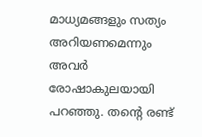മാധ്യമങ്ങളും സത്യം അറിയണമെന്നും അവർ രോഷാകുലയായി പറഞ്ഞു. തന്റെ രണ്ട്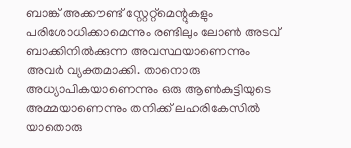ബാങ്ക് അക്കൗണ്ട് സ്റ്റേറ്റ്മെന്റുകളും പരിശോധിക്കാമെന്നും രണ്ടിലും ലോൺ അടവ് ബാക്കിനിൽക്കുന്ന അവസ്ഥയാണെന്നും അവർ വ്യക്തമാക്കി. താനൊരു അധ്യാപികയാണെന്നും ഒരു ആൺകുട്ടിയുടെ അമ്മയാണെന്നും തനിക്ക് ലഹരികേസിൽ യാതൊരു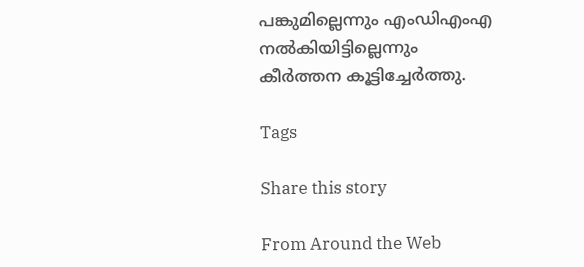പങ്കുമില്ലെന്നും എംഡിഎംഎ നൽകിയിട്ടില്ലെന്നും കീർത്തന കൂട്ടിച്ചേർത്തു.

Tags

Share this story

From Around the Web